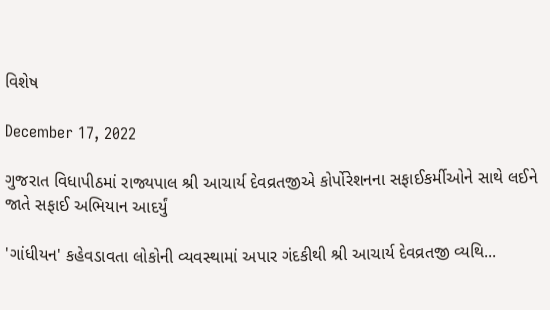વિશેષ

December 17, 2022

ગુજરાત વિધાપીઠમાં રાજ્યપાલ શ્રી આચાર્ય દેવવ્રતજીએ કોર્પોરેશનના સફાઈકર્મીઓને સાથે લઈને જાતે સફાઈ અભિયાન આદર્યું

'ગાંધીયન' કહેવડાવતા લોકોની વ્યવસ્થામાં અપાર ગંદકીથી શ્રી આચાર્ય દેવવ્રતજી વ્યથિ...